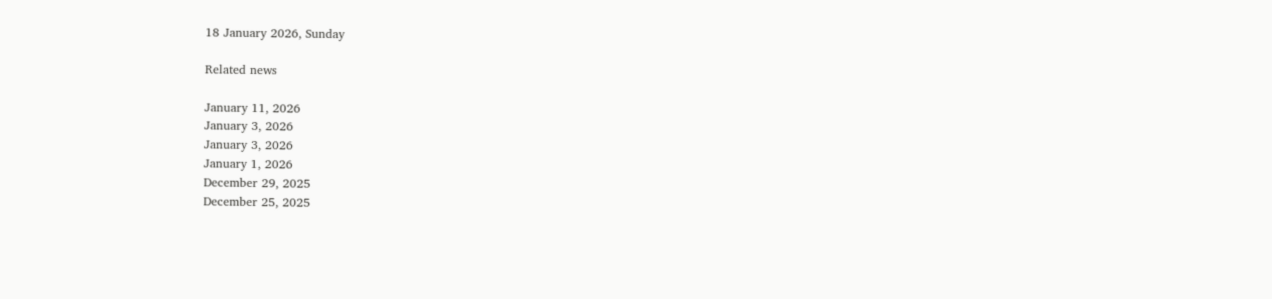18 January 2026, Sunday

Related news

January 11, 2026
January 3, 2026
January 3, 2026
January 1, 2026
December 29, 2025
December 25, 2025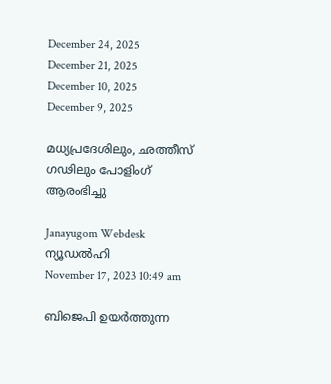December 24, 2025
December 21, 2025
December 10, 2025
December 9, 2025

മധ്യപ്രദേശിലും, ഛത്തീസ് ഗഢിലും പോളിംഗ് ആരംഭിച്ചു

Janayugom Webdesk
ന്യൂഡല്‍ഹി
November 17, 2023 10:49 am

ബിജെപി ഉയര്‍ത്തുന്ന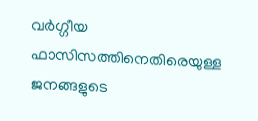വര്‍ഗ്ഗീയ ഫാസിസത്തിനെതിരെയുള്ള ജനങ്ങളുടെ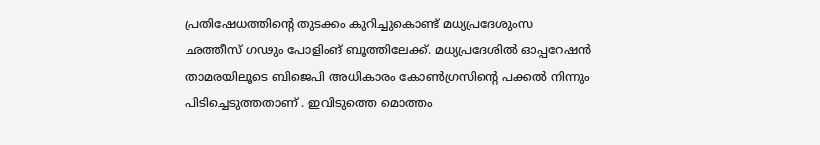പ്രതിഷേധത്തിന്‍റെ തുടക്കം കുറിച്ചുകൊണ്ട് മധ്യപ്രദേശുംസ ഛത്തീസ് ഗഢും പോളിംങ് ബൂത്തിലേക്ക്. മധ്യപ്രദേശില്‍ ഓപ്പറേഷന്‍ താമരയിലൂടെ ബിജെപി അധികാരം കോണ്‍ഗ്രസിന്‍റെ പക്കല്‍ നിന്നും പിടിച്ചെടുത്തതാണ് . ഇവിടുത്തെ മൊത്തം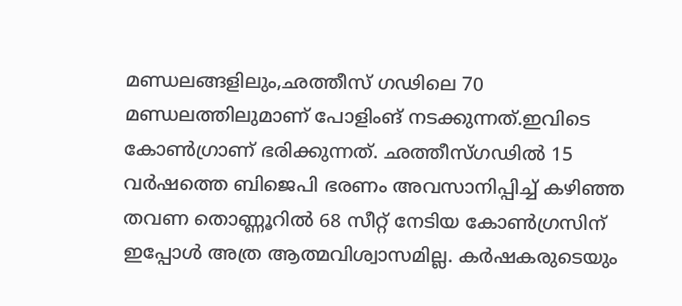മണ്ഡലങ്ങളിലും,ഛത്തീസ് ഗഢിലെ 70 മണ്ഡലത്തിലുമാണ് പോളിംങ് നടക്കുന്നത്.ഇവിടെ കോണ്‍ഗ്രാണ് ഭരിക്കുന്നത്. ഛത്തീസ്‌ഗഢിൽ 15 വർഷത്തെ ബിജെപി ഭരണം അവസാനിപ്പിച്ച്‌ കഴിഞ്ഞ തവണ തൊണ്ണൂറിൽ 68 സീറ്റ്‌ നേടിയ കോൺഗ്രസിന്‌ ഇപ്പോൾ അത്ര ആത്മവിശ്വാസമില്ല. കർഷകരുടെയും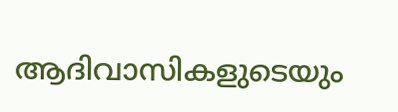ആദിവാസികളുടെയും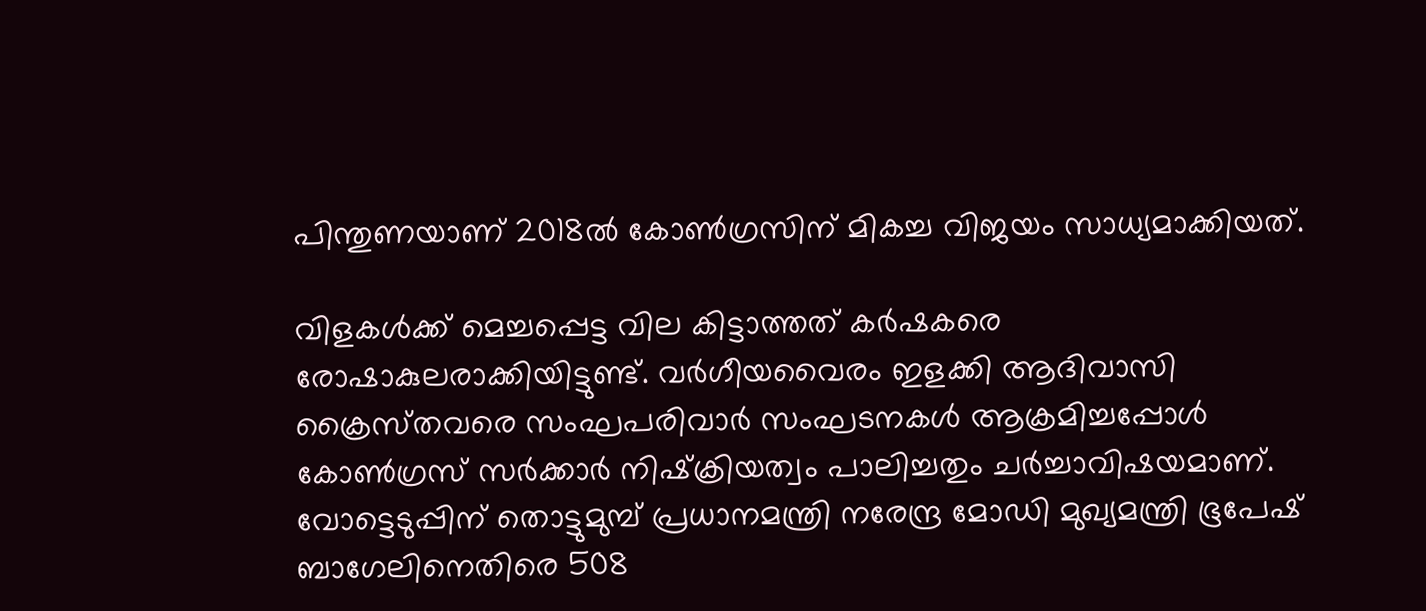പിന്തുണയാണ്‌ 2018ൽ കോൺഗ്രസിന്‌ മികച്ച വിജയം സാധ്യമാക്കിയത്‌.

വിളകൾക്ക്‌ മെച്ചപ്പെട്ട വില കിട്ടാത്തത്‌ കർഷകരെ രോഷാകുലരാക്കിയിട്ടുണ്ട്‌. വർഗീയവൈരം ഇളക്കി ആദിവാസി ക്രൈസ്‌തവരെ സംഘപരിവാർ സംഘടനകൾ ആക്രമിച്ചപ്പോൾ കോൺഗ്രസ്‌ സർക്കാർ നിഷ്‌ക്രിയത്വം പാലിച്ചതും ചർച്ചാവിഷയമാണ്‌. വോട്ടെടുപ്പിന്‌ തൊട്ടുമുമ്പ്‌ പ്രധാനമന്ത്രി നരേന്ദ്ര മോഡി മുഖ്യമന്ത്രി ഭൂപേഷ്‌ ബാഗേലിനെതിരെ 508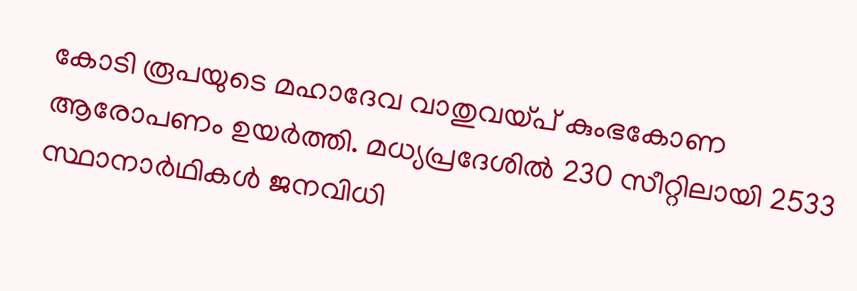കോടി രൂപയുടെ മഹാദേവ വാതുവയ്‌പ്‌ കുംഭകോണ ആരോപണം ഉയർത്തി. മധ്യപ്രദേശിൽ 230 സീറ്റിലായി 2533 സ്ഥാനാർഥികൾ ജനവിധി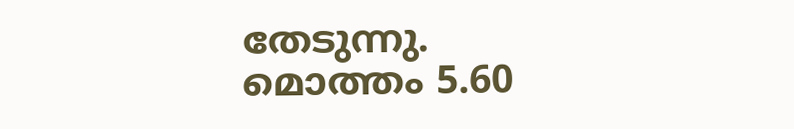തേടുന്നു. മൊത്തം 5.60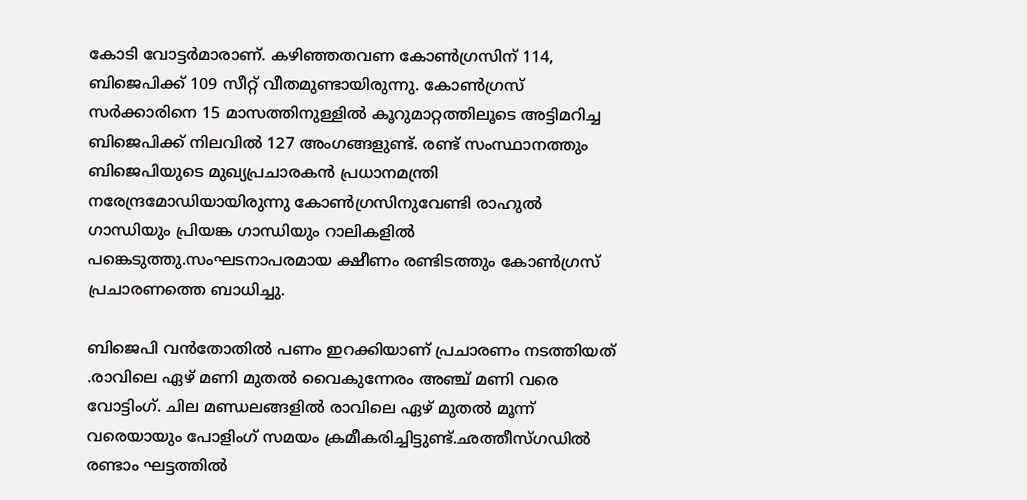കോടി വോട്ടർമാരാണ്‌. കഴിഞ്ഞതവണ കോൺഗ്രസിന്‌ 114, ബിജെപിക്ക്‌ 109 സീറ്റ്‌ വീതമുണ്ടായിരുന്നു. കോൺഗ്രസ്‌ സർക്കാരിനെ 15 മാസത്തിനുള്ളിൽ കൂറുമാറ്റത്തിലൂടെ അട്ടിമറിച്ച ബിജെപിക്ക്‌ നിലവിൽ 127 അംഗങ്ങളുണ്ട്‌. രണ്ട്‌ സംസ്ഥാനത്തും ബിജെപിയുടെ മുഖ്യപ്രചാരകൻ പ്രധാനമന്ത്രി നരേന്ദ്രമോഡിയായിരുന്നു കോൺഗ്രസിനുവേണ്ടി രാഹുൽ ഗാന്ധിയും പ്രിയങ്ക ഗാന്ധിയും റാലികളിൽ പങ്കെടുത്തു.സംഘടനാപരമായ ക്ഷീണം രണ്ടിടത്തും കോൺഗ്രസ്‌ പ്രചാരണത്തെ ബാധിച്ചു.

ബിജെപി വൻതോതിൽ പണം ഇറക്കിയാണ് പ്രചാരണം നടത്തിയത് .രാവിലെ ഏഴ് മണി മുതൽ വൈകുന്നേരം അഞ്ച് മണി വരെ വോട്ടിംഗ്. ചില മണ്ഡലങ്ങളിൽ രാവിലെ ഏഴ് മുതൽ മൂന്ന് വരെയായും പോളിംഗ് സമയം ക്രമീകരിച്ചിട്ടുണ്ട്.ഛത്തീസ്ഗഡിൽ രണ്ടാം ഘട്ടത്തിൽ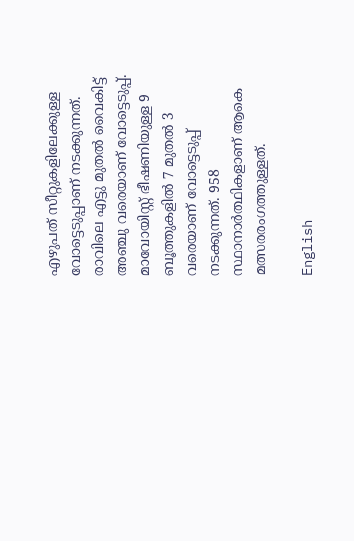എഴുപത് സീറ്റുകളിലേക്കുള്ള വോട്ടെടുപ്പാണ് നടക്കുന്നത്. രാവിലെ എട്ടു മുതൽ വൈകിട്ട് അഞ്ചു വരെയാണ് വോട്ടെടുപ്പ്. മാവോയിസ്റ്റ് ഭീഷണിയുള്ള 9 ബൂത്തുകളിൽ 7 മുതൽ 3 വരെയാണ് വോട്ടെടുപ്പ് നടക്കുന്നത്. 958 സ്ഥാനാർത്ഥികളാണ് ആകെ മത്സരരംഗത്തുള്ളത്.

English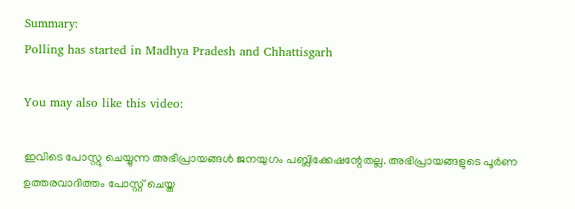Summary:
Polling has started in Madhya Pradesh and Chhattisgarh

You may also like this video:

ഇവിടെ പോസ്റ്റു ചെയ്യുന്ന അഭിപ്രായങ്ങള്‍ ജനയുഗം പബ്ലിക്കേഷന്റേതല്ല. അഭിപ്രായങ്ങളുടെ പൂര്‍ണ ഉത്തരവാദിത്തം പോസ്റ്റ് ചെയ്ത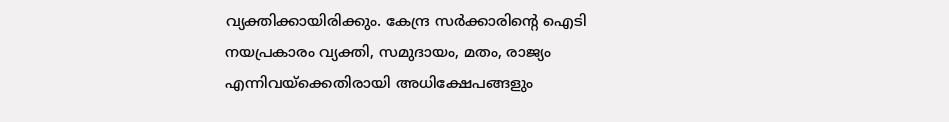വ്യക്തിക്കായിരിക്കും. കേന്ദ്ര സര്‍ക്കാരിന്റെ ഐടി നയപ്രകാരം വ്യക്തി, സമുദായം, മതം, രാജ്യം എന്നിവയ്‌ക്കെതിരായി അധിക്ഷേപങ്ങളും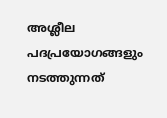അശ്ലീല പദപ്രയോഗങ്ങളും നടത്തുന്നത്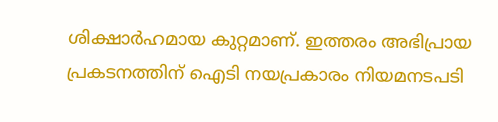ശിക്ഷാര്‍ഹമായ കുറ്റമാണ്. ഇത്തരം അഭിപ്രായ പ്രകടനത്തിന് ഐടി നയപ്രകാരം നിയമനടപടി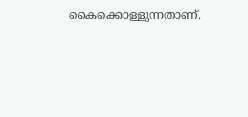കൈക്കൊള്ളുന്നതാണ്.